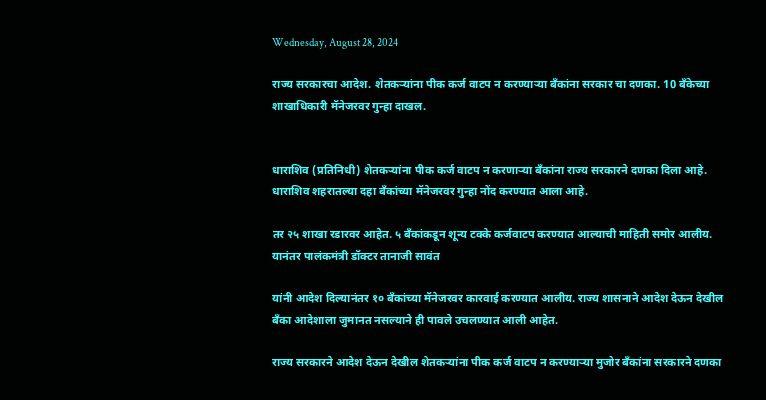Wednesday, August 28, 2024

राज्य सरकारचा आदेश. शेतकऱ्यांना पीक कर्ज वाटप न करण्याऱ्या बँकांना सरकार चा दणका. 10 बँकेच्या शाखाधिकारी मॅनेजरवर गुन्हा दाखल.


धाराशिव (प्रतिनिधी) शेतकऱ्यांना पीक कर्ज वाटप न करणाऱ्या बँकांना राज्य सरकारने दणका दिला आहे. धाराशिव शहरातल्या दहा बँकांच्या मॅनेजरवर गुन्हा नोंद करण्यात आला आहे.

तर २५ शाखा रडारवर आहेत. ५ बँकांकडून शून्य टक्के कर्जवाटप करण्यात आल्याची माहिती समोर आलीय. यानंतर पालंकमंत्री डॉक्टर तानाजी सावंत

यांनी आदेश दिल्यानंतर १० बँकांच्या मॅनेजरवर कारवाई करण्यात आलीय. राज्य शासनाने आदेश देऊन देखील बँका आदेशाला जुमानत नसल्याने ही पावले उचलण्यात आली आहेत.

राज्य सरकारने आदेश देऊन देखील शेतकऱ्यांना पीक कर्ज वाटप न करण्याऱ्या मुजोर बँकांना सरकारने दणका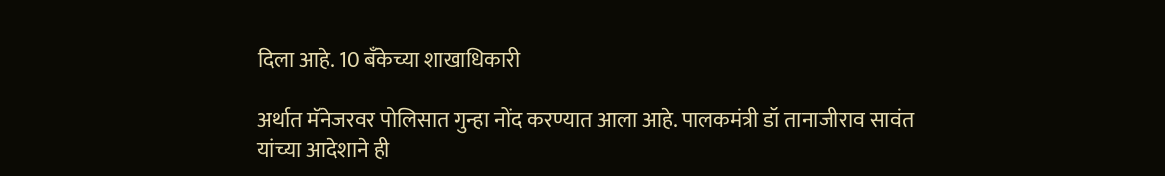दिला आहे. 10 बँकेच्या शाखाधिकारी

अर्थात मॅनेजरवर पोलिसात गुन्हा नोंद करण्यात आला आहे. पालकमंत्री डॉ तानाजीराव सावंत यांच्या आदेशाने ही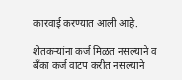कारवाई करण्यात आली आहे.

शेतकऱ्यांना कर्ज मिळत नसल्याने व बँका कर्ज वाटप करीत नसल्याने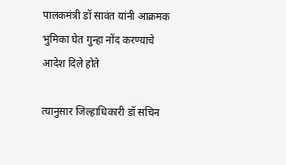पालकमंत्री डॉ सावंत यांनी आक्रमक भुमिका घेत गुन्हा नोंद करण्याचे आदेश दिले होते

त्यानुसार जिल्हाधिकारी डॉ सचिन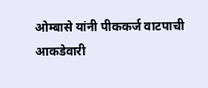ओम्बासे यांनी पीककर्ज वाटपाची आकडेवारी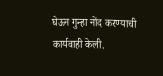घेऊन गुन्हा नोंद करण्याची कार्यवाही केली.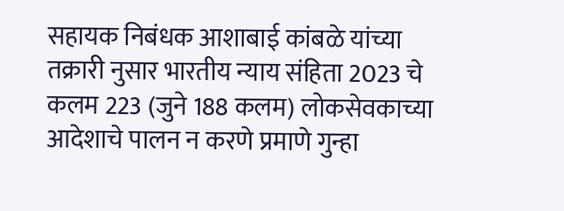सहायक निबंधक आशाबाई कांबळे यांच्या तक्रारी नुसार भारतीय न्याय संहिता 2023 चे कलम 223 (जुने 188 कलम) लोकसेवकाच्या आदेशाचे पालन न करणे प्रमाणे गुन्हा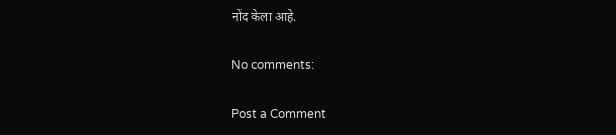नोंद केला आहे.

No comments:

Post a Comment